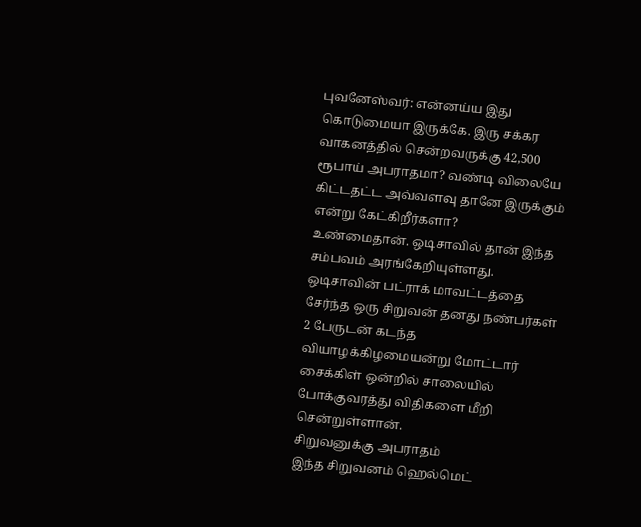புவனேஸ்வர்: என்னய்ய இது கொடுமையா இருக்கே. இரு சக்கர வாகனத்தில் சென்றவருக்கு 42,500 ரூபாய் அபராதமா? வண்டி விலையே கிட்டதட்ட அவ்வளவு தானே இருக்கும் என்று கேட்கிறீர்களா?
உண்மைதான். ஒடிசாவில் தான் இந்த சம்பவம் அரங்கேறியுள்ளது.
ஒடிசாவின் பட்ராக் மாவட்டத்தை சேர்ந்த ஒரு சிறுவன் தனது நண்பர்கள் 2 பேருடன் கடந்த வியாழக்கிழமையன்று மோட்டார் சைக்கிள் ஒன்றில் சாலையில் போக்குவரத்து விதிகளை மீறி சென்றுள்ளான்.
சிறுவனுக்கு அபராதம்
இந்த சிறுவனம் ஹெல்மெட்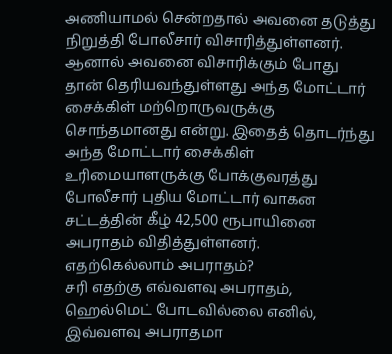அணியாமல் சென்றதால் அவனை தடுத்து நிறுத்தி போலீசார் விசாரித்துள்ளனர். ஆனால் அவனை விசாரிக்கும் போது தான் தெரியவந்துள்ளது அந்த மோட்டார் சைக்கிள் மற்றொருவருக்கு சொந்தமானது என்று. இதைத் தொடர்ந்து அந்த மோட்டார் சைக்கிள் உரிமையாளருக்கு போக்குவரத்து போலீசார் புதிய மோட்டார் வாகன சட்டத்தின் கீழ் 42,500 ரூபாயினை அபராதம் விதித்துள்ளனர்.
எதற்கெல்லாம் அபராதம்?
சரி எதற்கு எவ்வளவு அபராதம், ஹெல்மெட் போடவில்லை எனில், இவ்வளவு அபராதமா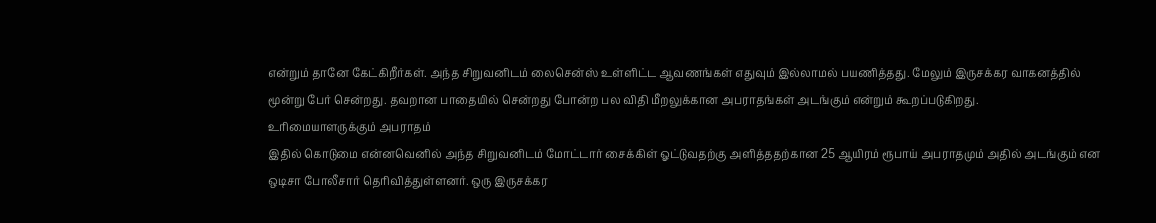என்றும் தானே கேட்கிறீர்கள். அந்த சிறுவனிடம் லைசென்ஸ் உள்ளிட்ட ஆவணங்கள் எதுவும் இல்லாமல் பயணித்தது. மேலும் இருசக்கர வாகனத்தில் மூன்று பேர் சென்றது. தவறான பாதையில் சென்றது போன்ற பல விதி மீறலுக்கான அபராதங்கள் அடங்கும் என்றும் கூறப்படுகிறது.
உரிமையாளருக்கும் அபராதம்
இதில் கொடுமை என்னவெனில் அந்த சிறுவனிடம் மோட்டார் சைக்கிள் ஓட்டுவதற்கு அளித்ததற்கான 25 ஆயிரம் ரூபாய் அபராதமும் அதில் அடங்கும் என ஒடிசா போலீசார் தெரிவித்துள்ளனர். ஒரு இருசக்கர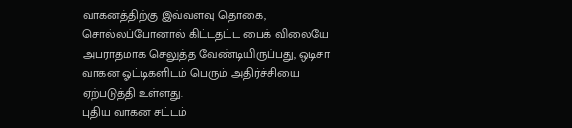வாகனத்திற்கு இவ்வளவு தொகை, சொல்லப்போனால் கிட்டதட்ட பைக் விலையே அபராதமாக செலுத்த வேண்டியிருப்பது, ஒடிசா வாகன ஓட்டிகளிடம் பெரும் அதிர்ச்சியை ஏற்படுத்தி உள்ளது.
புதிய வாகன சட்டம்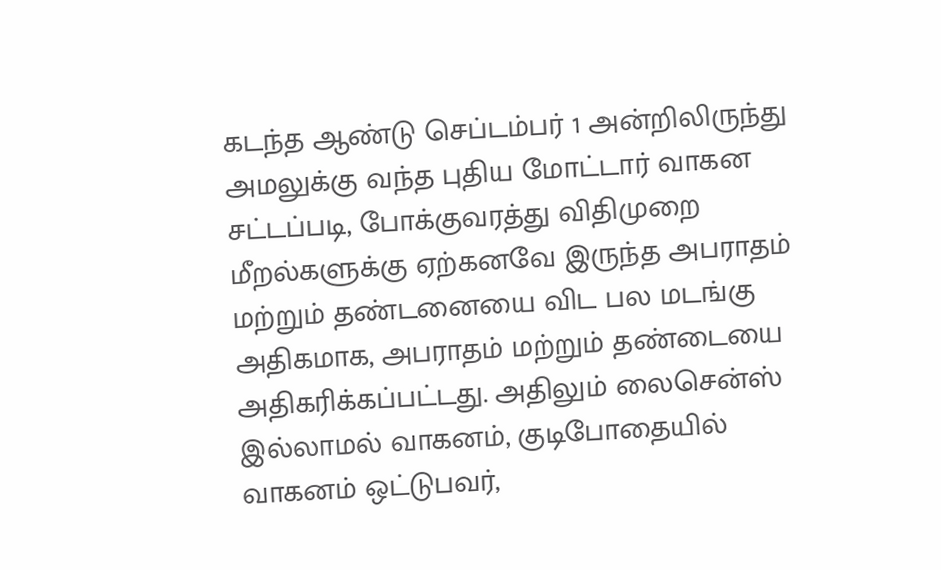கடந்த ஆண்டு செப்டம்பர் 1 அன்றிலிருந்து அமலுக்கு வந்த புதிய மோட்டார் வாகன சட்டப்படி, போக்குவரத்து விதிமுறை மீறல்களுக்கு ஏற்கனவே இருந்த அபராதம் மற்றும் தண்டனையை விட பல மடங்கு அதிகமாக, அபராதம் மற்றும் தண்டையை அதிகரிக்கப்பட்டது. அதிலும் லைசென்ஸ் இல்லாமல் வாகனம், குடிபோதையில் வாகனம் ஒட்டுபவர்,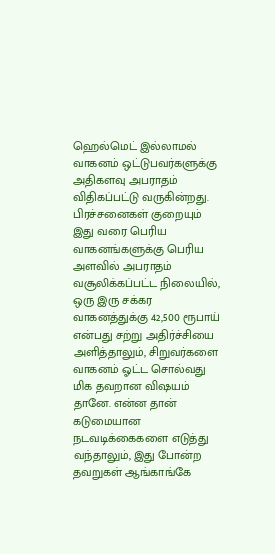ஹெல்மெட் இல்லாமல் வாகனம் ஒட்டுபவர்களுக்கு அதிகளவு அபராதம் விதிகப்பட்டு வருகின்றது.
பிரச்சனைகள் குறையும்
இது வரை பெரிய வாகனங்களுக்கு பெரிய அளவில் அபராதம் வசூலிக்கப்பட்ட நிலையில், ஒரு இரு சக்கர வாகனத்துக்கு 42,500 ரூபாய் என்பது சற்று அதிர்ச்சியை அளித்தாலும், சிறுவர்களை வாகனம் ஓட்ட சொல்வது மிக தவறான விஷயம் தானே. என்ன தான் கடுமையான நடவடிக்கைகளை எடுத்து வந்தாலும், இது போன்ற தவறுகள் ஆங்காங்கே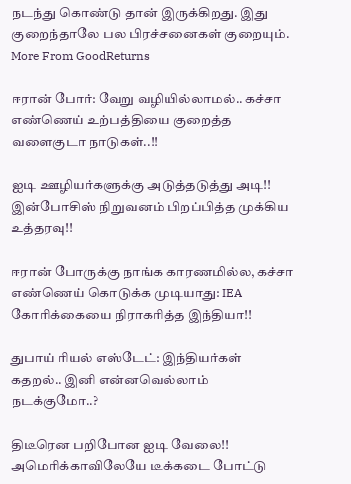நடந்து கொண்டு தான் இருக்கிறது. இது குறைந்தாலே பல பிரச்சனைகள் குறையும்.
More From GoodReturns

ஈரான் போர்: வேறு வழியில்லாமல்.. கச்சா எண்ணெய் உற்பத்தியை குறைத்த வளைகுடா நாடுகள்..!!

ஐடி ஊழியர்களுக்கு அடுத்தடுத்து அடி!! இன்போசிஸ் நிறுவனம் பிறப்பித்த முக்கிய உத்தரவு!!

ஈரான் போருக்கு நாங்க காரணமில்ல, கச்சா எண்ணெய் கொடுக்க முடியாது: IEA கோரிக்கையை நிராகரித்த இந்தியா!!

துபாய் ரியல் எஸ்டேட்: இந்தியர்கள் கதறல்.. இனி என்னவெல்லாம் நடக்குமோ..?

திடீரென பறிபோன ஐடி வேலை!! அமெரிக்காவிலேயே டீக்கடை போட்டு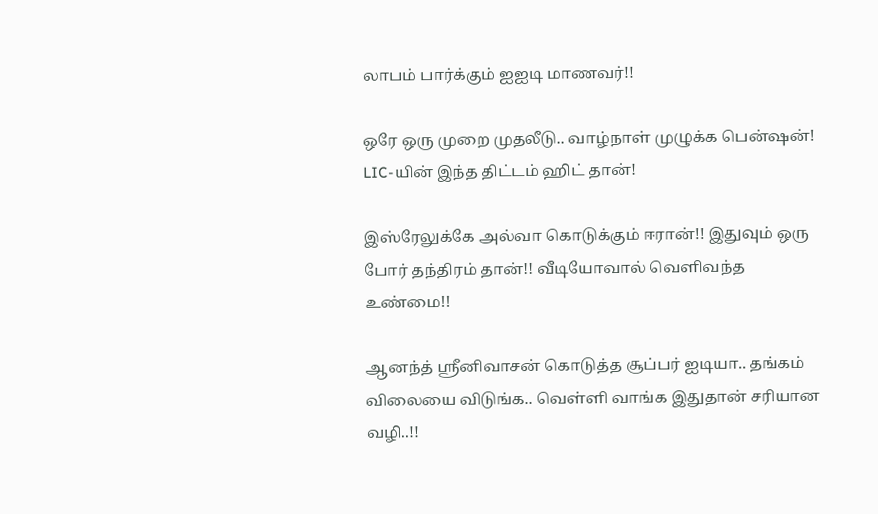லாபம் பார்க்கும் ஐஐடி மாணவர்!!

ஒரே ஒரு முறை முதலீடு.. வாழ்நாள் முழுக்க பென்ஷன்! LIC-யின் இந்த திட்டம் ஹிட் தான்!

இஸ்ரேலுக்கே அல்வா கொடுக்கும் ஈரான்!! இதுவும் ஒரு போர் தந்திரம் தான்!! வீடியோவால் வெளிவந்த உண்மை!!

ஆனந்த் ஸ்ரீனிவாசன் கொடுத்த சூப்பர் ஐடியா.. தங்கம் விலையை விடுங்க.. வெள்ளி வாங்க இதுதான் சரியான வழி..!!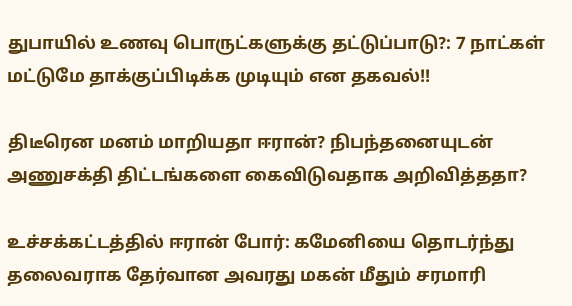துபாயில் உணவு பொருட்களுக்கு தட்டுப்பாடு?: 7 நாட்கள் மட்டுமே தாக்குப்பிடிக்க முடியும் என தகவல்!!

திடீரென மனம் மாறியதா ஈரான்? நிபந்தனையுடன் அணுசக்தி திட்டங்களை கைவிடுவதாக அறிவித்ததா?

உச்சக்கட்டத்தில் ஈரான் போர்: கமேனியை தொடர்ந்து தலைவராக தேர்வான அவரது மகன் மீதும் சரமாரி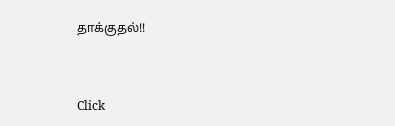தாக்குதல்!!



Click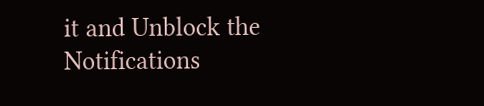it and Unblock the Notifications